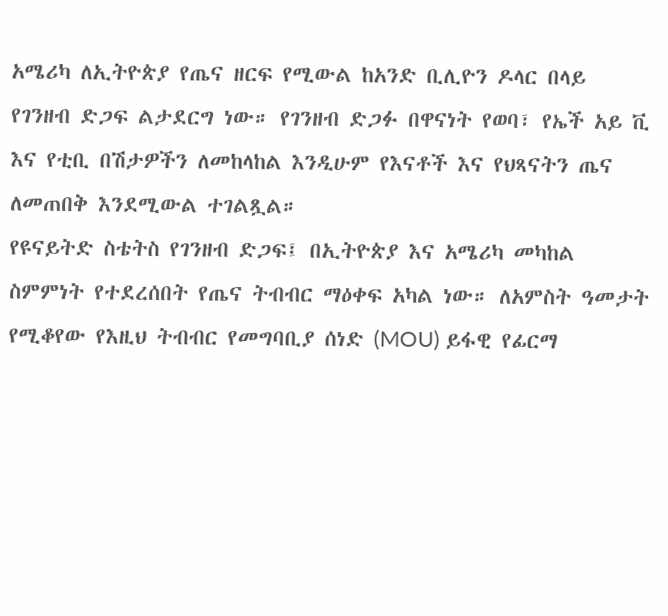አሜሪካ ለኢትዮጵያ የጤና ዘርፍ የሚውል ከአንድ ቢሊዮን ዶላር በላይ የገንዘብ ድጋፍ ልታደርግ ነው። የገንዘብ ድጋፉ በዋናነት የወባ፣ የኤች አይ ቪ እና የቲቢ በሽታዎችን ለመከላከል እንዲሁም የእናቶች እና የህጻናትን ጤና ለመጠበቅ እንደሚውል ተገልጿል።
የዩናይትድ ስቴትስ የገንዘብ ድጋፍ፤ በኢትዮጵያ እና አሜሪካ መካከል ስምምነት የተደረሰበት የጤና ትብብር ማዕቀፍ አካል ነው። ለአምስት ዓመታት የሚቆየው የእዚህ ትብብር የመግባቢያ ሰነድ (MOU) ይፋዊ የፊርማ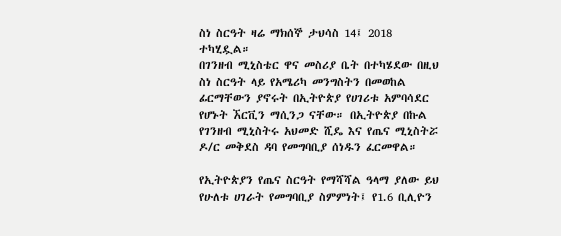ስነ ስርዓት ዛሬ ማክሰኞ ታህሳስ 14፤ 2018 ተካሂዷል።
በገንዘብ ሚኒስቴር ዋና መስሪያ ቤት በተካሄደው በዚህ ስነ ስርዓት ላይ የአሜሪካ መንግስትን በመወከል ፊርማቸውን ያኖሩት በኢትዮጵያ የሀገሪቱ አምባሳደር የሆኑት ኧርቪን ማሲንጋ ናቸው። በኢትዮጵያ በኩል የገንዘብ ሚኒስትሩ አህመድ ሺዴ እና የጤና ሚኒስትሯ ዶ/ር መቅደስ ዳባ የመግባቢያ ሰነዱን ፈርመዋል።

የኢትዮጵያን የጤና ስርዓት የማሻሻል ዓላማ ያለው ይህ የሁለቱ ሀገራት የመግባቢያ ስምምነት፤ የ1.6 ቢሊዮን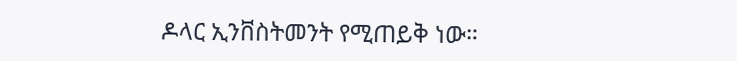ዶላር ኢንቨስትመንት የሚጠይቅ ነው።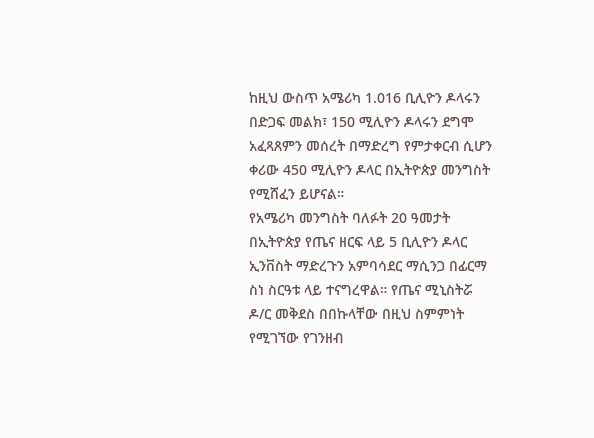ከዚህ ውስጥ አሜሪካ 1.016 ቢሊዮን ዶላሩን በድጋፍ መልክ፣ 150 ሚሊዮን ዶላሩን ደግሞ አፈጻጸምን መሰረት በማድረግ የምታቀርብ ሲሆን ቀሪው 450 ሚሊዮን ዶላር በኢትዮጵያ መንግስት የሚሸፈን ይሆናል።
የአሜሪካ መንግስት ባለፉት 20 ዓመታት በኢትዮጵያ የጤና ዘርፍ ላይ 5 ቢሊዮን ዶላር ኢንቨስት ማድረጉን አምባሳደር ማሲንጋ በፊርማ ስነ ስርዓቱ ላይ ተናግረዋል። የጤና ሚኒስትሯ ዶ/ር መቅደስ በበኩላቸው በዚህ ስምምነት የሚገኘው የገንዘብ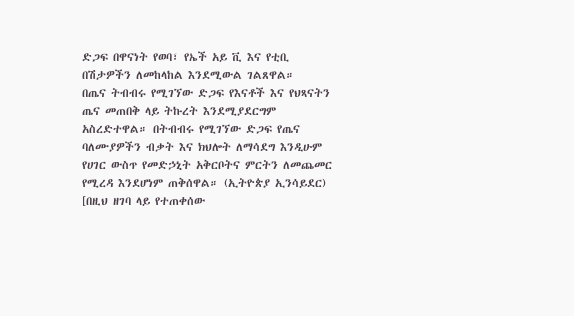ድጋፍ በዋናነት የወባ፣ የኤች አይ ቪ እና የቲቢ በሽታዎችን ለመከላከል እንደሚውል ገልጸዋል።
በጤና ትብብሩ የሚገኘው ድጋፍ የእናቶች እና የህጻናትን ጤና መጠበቅ ላይ ትኩረት እንደሚያደርግም አስረድተዋል። በትብብሩ የሚገኘው ድጋፍ የጤና ባለሙያዎችን ብቃት እና ክህሎት ለማሳደግ እንዲሁም የሀገር ውስጥ የመድኃኒት አቅርቦትና ምርትን ለመጨመር የሚረዳ እንደሆነም ጠቅሰዋል። (ኢትዮጵያ ኢንሳይደር)
[በዚህ ዘገባ ላይ የተጠቀሰው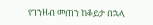የገንዘብ መጠን ከቆይታ በኋላ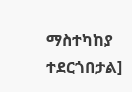ማስተካከያ ተደርጎበታል]